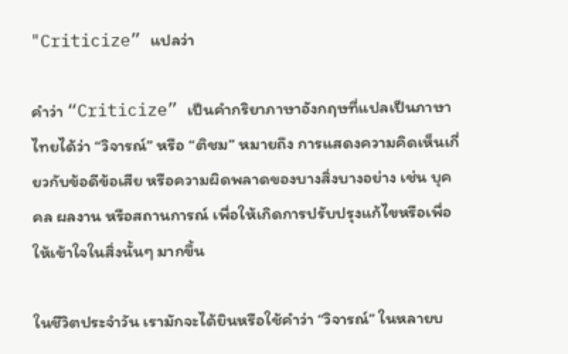"Criticize” แปลว่า

คำว่า “Criticize” เป็นคำกริยาภาษาอังกฤษที่แปลเป็นภาษาไทยได้ว่า “วิจารณ์” หรือ “ติชม” หมายถึง การแสดงความคิดเห็นเกี่ยวกับข้อดีข้อเสีย หรือความผิดพลาดของบางสิ่งบางอย่าง เช่น บุคคล ผลงาน หรือสถานการณ์ เพื่อให้เกิดการปรับปรุงแก้ไขหรือเพื่อให้เข้าใจในสิ่งนั้นๆ มากขึ้น

ในชีวิตประจำวัน เรามักจะได้ยินหรือใช้คำว่า “วิจารณ์” ในหลายบ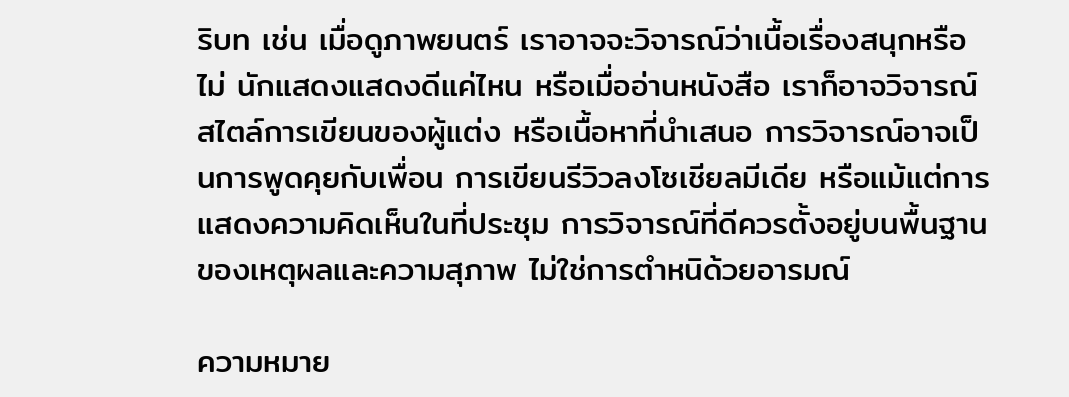ริบท เช่น เมื่อดูภาพยนตร์ เราอาจจะวิจารณ์ว่าเนื้อเรื่องสนุกหรือไม่ นักแสดงแสดงดีแค่ไหน หรือเมื่ออ่านหนังสือ เราก็อาจวิจารณ์สไตล์การเขียนของผู้แต่ง หรือเนื้อหาที่นำเสนอ การวิจารณ์อาจเป็นการพูดคุยกับเพื่อน การเขียนรีวิวลงโซเชียลมีเดีย หรือแม้แต่การแสดงความคิดเห็นในที่ประชุม การวิจารณ์ที่ดีควรตั้งอยู่บนพื้นฐานของเหตุผลและความสุภาพ ไม่ใช่การตำหนิด้วยอารมณ์

ความหมาย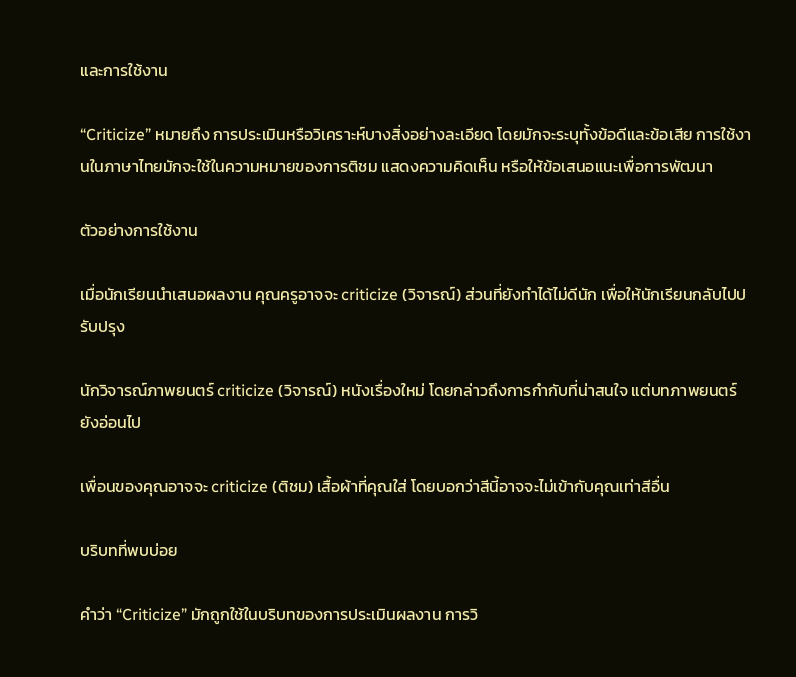และการใช้งาน

“Criticize” หมายถึง การประเมินหรือวิเคราะห์บางสิ่งอย่างละเอียด โดยมักจะระบุทั้งข้อดีและข้อเสีย การใช้งานในภาษาไทยมักจะใช้ในความหมายของการติชม แสดงความคิดเห็น หรือให้ข้อเสนอแนะเพื่อการพัฒนา

ตัวอย่างการใช้งาน

เมื่อนักเรียนนำเสนอผลงาน คุณครูอาจจะ criticize (วิจารณ์) ส่วนที่ยังทำได้ไม่ดีนัก เพื่อให้นักเรียนกลับไปปรับปรุง

นักวิจารณ์ภาพยนตร์ criticize (วิจารณ์) หนังเรื่องใหม่ โดยกล่าวถึงการกำกับที่น่าสนใจ แต่บทภาพยนตร์ยังอ่อนไป

เพื่อนของคุณอาจจะ criticize (ติชม) เสื้อผ้าที่คุณใส่ โดยบอกว่าสีนี้อาจจะไม่เข้ากับคุณเท่าสีอื่น

บริบทที่พบบ่อย

คำว่า “Criticize” มักถูกใช้ในบริบทของการประเมินผลงาน การวิ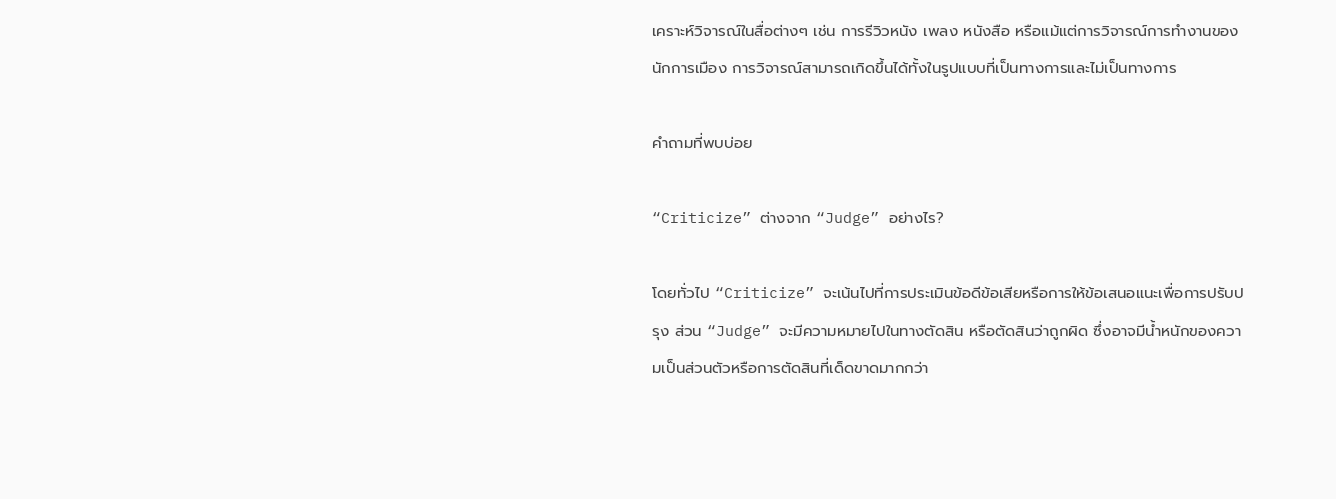เคราะห์วิจารณ์ในสื่อต่างๆ เช่น การรีวิวหนัง เพลง หนังสือ หรือแม้แต่การวิจารณ์การทำงานของนักการเมือง การวิจารณ์สามารถเกิดขึ้นได้ทั้งในรูปแบบที่เป็นทางการและไม่เป็นทางการ

คำถามที่พบบ่อย

“Criticize” ต่างจาก “Judge” อย่างไร?

โดยทั่วไป “Criticize” จะเน้นไปที่การประเมินข้อดีข้อเสียหรือการให้ข้อเสนอแนะเพื่อการปรับปรุง ส่วน “Judge” จะมีความหมายไปในทางตัดสิน หรือตัดสินว่าถูกผิด ซึ่งอาจมีน้ำหนักของความเป็นส่วนตัวหรือการตัดสินที่เด็ดขาดมากกว่า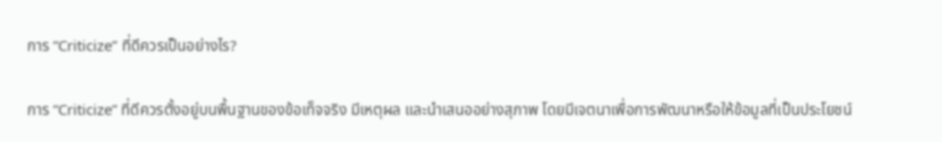การ “Criticize” ที่ดีควรเป็นอย่างไร?

การ “Criticize” ที่ดีควรตั้งอยู่บนพื้นฐานของข้อเท็จจริง มีเหตุผล และนำเสนออย่างสุภาพ โดยมีเจตนาเพื่อการพัฒนาหรือให้ข้อมูลที่เป็นประโยชน์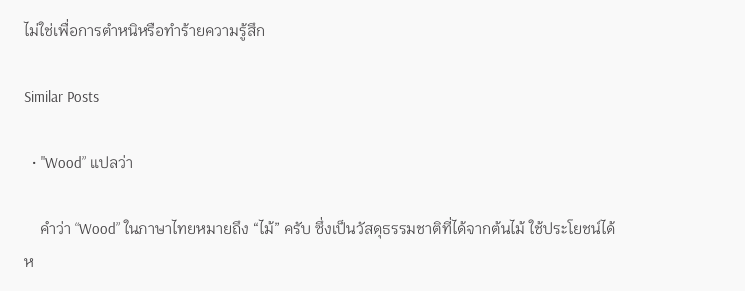ไม่ใช่เพื่อการตำหนิหรือทำร้ายความรู้สึก

Similar Posts

  • "Wood” แปลว่า

    คำว่า “Wood” ในภาษาไทยหมายถึง “ไม้” ครับ ซึ่งเป็นวัสดุธรรมชาติที่ได้จากต้นไม้ ใช้ประโยชน์ได้ห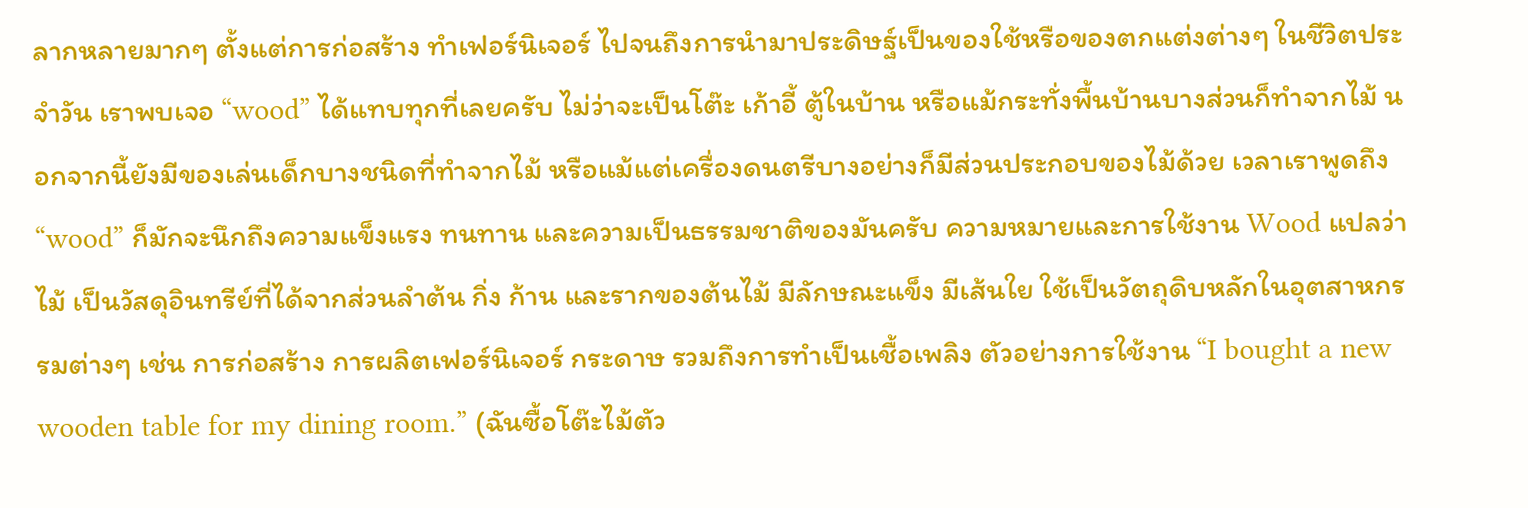ลากหลายมากๆ ตั้งแต่การก่อสร้าง ทำเฟอร์นิเจอร์ ไปจนถึงการนำมาประดิษฐ์เป็นของใช้หรือของตกแต่งต่างๆ ในชีวิตประจำวัน เราพบเจอ “wood” ได้แทบทุกที่เลยครับ ไม่ว่าจะเป็นโต๊ะ เก้าอี้ ตู้ในบ้าน หรือแม้กระทั่งพื้นบ้านบางส่วนก็ทำจากไม้ นอกจากนี้ยังมีของเล่นเด็กบางชนิดที่ทำจากไม้ หรือแม้แต่เครื่องดนตรีบางอย่างก็มีส่วนประกอบของไม้ด้วย เวลาเราพูดถึง “wood” ก็มักจะนึกถึงความแข็งแรง ทนทาน และความเป็นธรรมชาติของมันครับ ความหมายและการใช้งาน Wood แปลว่า ไม้ เป็นวัสดุอินทรีย์ที่ได้จากส่วนลำต้น กิ่ง ก้าน และรากของต้นไม้ มีลักษณะแข็ง มีเส้นใย ใช้เป็นวัตถุดิบหลักในอุตสาหกรรมต่างๆ เช่น การก่อสร้าง การผลิตเฟอร์นิเจอร์ กระดาษ รวมถึงการทำเป็นเชื้อเพลิง ตัวอย่างการใช้งาน “I bought a new wooden table for my dining room.” (ฉันซื้อโต๊ะไม้ตัว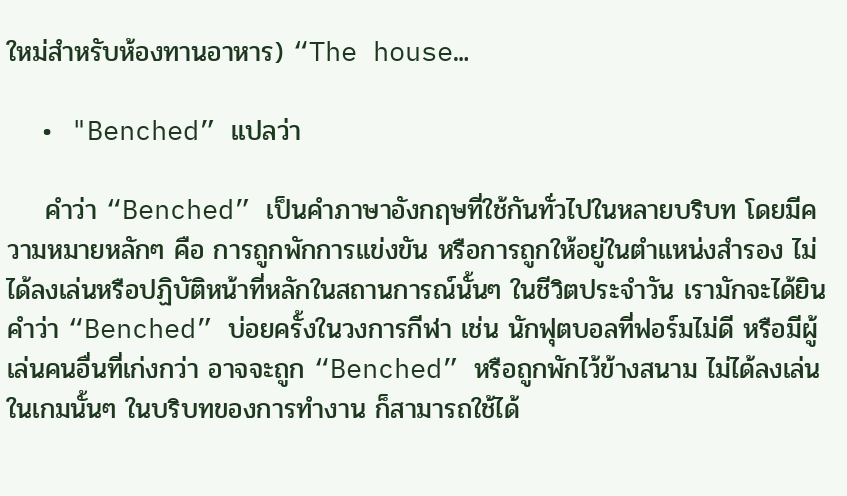ใหม่สำหรับห้องทานอาหาร) “The house…

  • "Benched” แปลว่า

    คำว่า “Benched” เป็นคำภาษาอังกฤษที่ใช้กันทั่วไปในหลายบริบท โดยมีความหมายหลักๆ คือ การถูกพักการแข่งขัน หรือการถูกให้อยู่ในตำแหน่งสำรอง ไม่ได้ลงเล่นหรือปฏิบัติหน้าที่หลักในสถานการณ์นั้นๆ ในชีวิตประจำวัน เรามักจะได้ยินคำว่า “Benched” บ่อยครั้งในวงการกีฬา เช่น นักฟุตบอลที่ฟอร์มไม่ดี หรือมีผู้เล่นคนอื่นที่เก่งกว่า อาจจะถูก “Benched” หรือถูกพักไว้ข้างสนาม ไม่ได้ลงเล่นในเกมนั้นๆ ในบริบทของการทำงาน ก็สามารถใช้ได้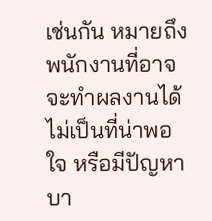เช่นกัน หมายถึงพนักงานที่อาจจะทำผลงานได้ไม่เป็นที่น่าพอใจ หรือมีปัญหาบา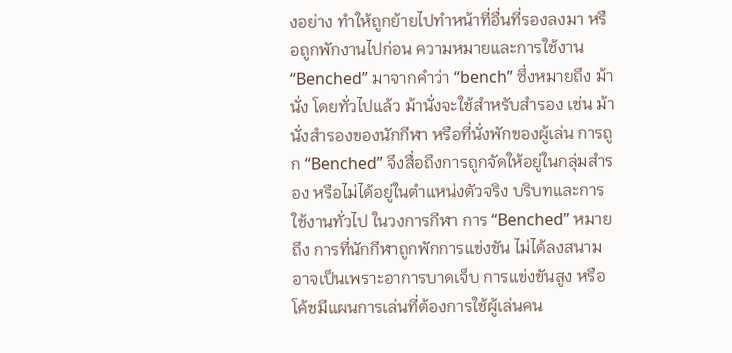งอย่าง ทำให้ถูกย้ายไปทำหน้าที่อื่นที่รองลงมา หรือถูกพักงานไปก่อน ความหมายและการใช้งาน “Benched” มาจากคำว่า “bench” ซึ่งหมายถึง ม้านั่ง โดยทั่วไปแล้ว ม้านั่งจะใช้สำหรับสำรอง เช่น ม้านั่งสำรองของนักกีฬา หรือที่นั่งพักของผู้เล่น การถูก “Benched” จึงสื่อถึงการถูกจัดให้อยู่ในกลุ่มสำรอง หรือไม่ได้อยู่ในตำแหน่งตัวจริง บริบทและการใช้งานทั่วไป ในวงการกีฬา การ “Benched” หมายถึง การที่นักกีฬาถูกพักการแข่งขัน ไม่ได้ลงสนาม อาจเป็นเพราะอาการบาดเจ็บ การแข่งขันสูง หรือโค้ชมีแผนการเล่นที่ต้องการใช้ผู้เล่นคน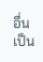อื่นเป็น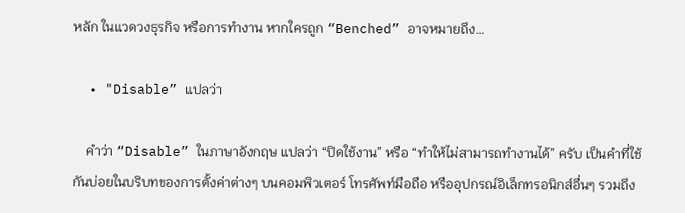หลัก ในแวดวงธุรกิจ หรือการทำงาน หากใครถูก “Benched” อาจหมายถึง…

  • "Disable” แปลว่า

    คำว่า “Disable” ในภาษาอังกฤษ แปลว่า “ปิดใช้งาน” หรือ “ทำให้ไม่สามารถทำงานได้” ครับ เป็นคำที่ใช้กันบ่อยในบริบทของการตั้งค่าต่างๆ บนคอมพิวเตอร์ โทรศัพท์มือถือ หรืออุปกรณ์อิเล็กทรอนิกส์อื่นๆ รวมถึง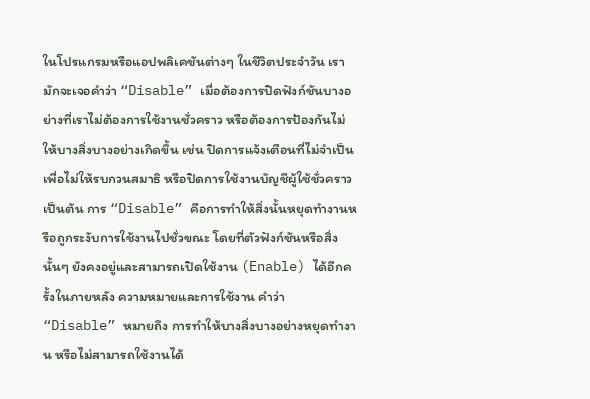ในโปรแกรมหรือแอปพลิเคชันต่างๆ ในชีวิตประจำวัน เรามักจะเจอคำว่า “Disable” เมื่อต้องการปิดฟังก์ชันบางอย่างที่เราไม่ต้องการใช้งานชั่วคราว หรือต้องการป้องกันไม่ให้บางสิ่งบางอย่างเกิดขึ้น เช่น ปิดการแจ้งเตือนที่ไม่จำเป็นเพื่อไม่ให้รบกวนสมาธิ หรือปิดการใช้งานบัญชีผู้ใช้ชั่วคราว เป็นต้น การ “Disable” คือการทำให้สิ่งนั้นหยุดทำงานหรือถูกระงับการใช้งานไปชั่วขณะ โดยที่ตัวฟังก์ชันหรือสิ่งนั้นๆ ยังคงอยู่และสามารถเปิดใช้งาน (Enable) ได้อีกครั้งในภายหลัง ความหมายและการใช้งาน คำว่า “Disable” หมายถึง การทำให้บางสิ่งบางอย่างหยุดทำงาน หรือไม่สามารถใช้งานได้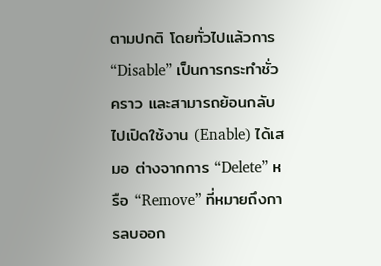ตามปกติ โดยทั่วไปแล้วการ “Disable” เป็นการกระทำชั่วคราว และสามารถย้อนกลับไปเปิดใช้งาน (Enable) ได้เสมอ ต่างจากการ “Delete” หรือ “Remove” ที่หมายถึงการลบออก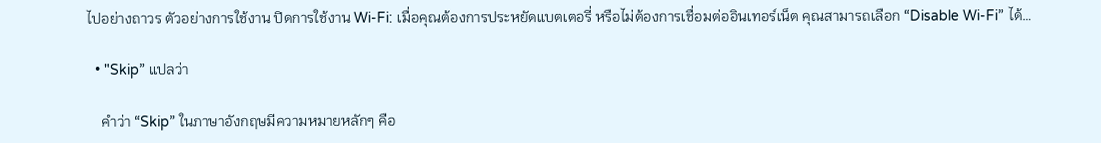ไปอย่างถาวร ตัวอย่างการใช้งาน ปิดการใช้งาน Wi-Fi: เมื่อคุณต้องการประหยัดแบตเตอรี่ หรือไม่ต้องการเชื่อมต่ออินเทอร์เน็ต คุณสามารถเลือก “Disable Wi-Fi” ได้…

  • "Skip” แปลว่า

    คำว่า “Skip” ในภาษาอังกฤษมีความหมายหลักๆ คือ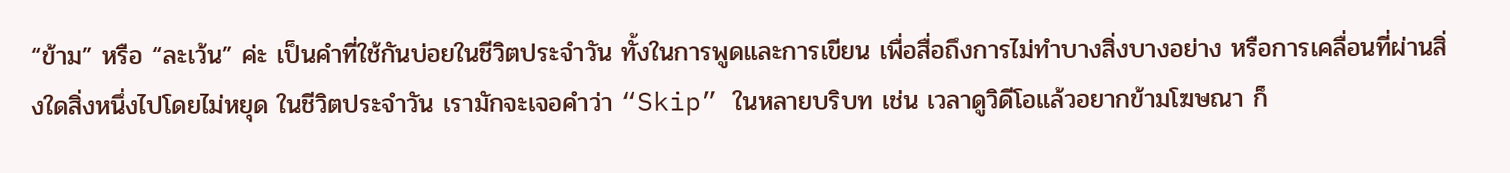“ข้าม” หรือ “ละเว้น” ค่ะ เป็นคำที่ใช้กันบ่อยในชีวิตประจำวัน ทั้งในการพูดและการเขียน เพื่อสื่อถึงการไม่ทำบางสิ่งบางอย่าง หรือการเคลื่อนที่ผ่านสิ่งใดสิ่งหนึ่งไปโดยไม่หยุด ในชีวิตประจำวัน เรามักจะเจอคำว่า “Skip” ในหลายบริบท เช่น เวลาดูวิดีโอแล้วอยากข้ามโฆษณา ก็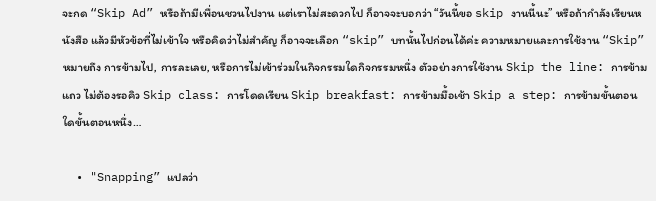จะกด “Skip Ad” หรือถ้ามีเพื่อนชวนไปงาน แต่เราไม่สะดวกไป ก็อาจจะบอกว่า “วันนี้ขอ skip งานนี้นะ” หรือถ้ากำลังเรียนหนังสือ แล้วมีหัวข้อที่ไม่เข้าใจ หรือคิดว่าไม่สำคัญ ก็อาจจะเลือก “skip” บทนั้นไปก่อนได้ค่ะ ความหมายและการใช้งาน “Skip” หมายถึง การข้ามไป, การละเลย, หรือการไม่เข้าร่วมในกิจกรรมใดกิจกรรมหนึ่ง ตัวอย่างการใช้งาน Skip the line: การข้ามแถว ไม่ต้องรอคิว Skip class: การโดดเรียน Skip breakfast: การข้ามมื้อเช้า Skip a step: การข้ามขั้นตอนใดขั้นตอนหนึ่ง…

  • "Snapping” แปลว่า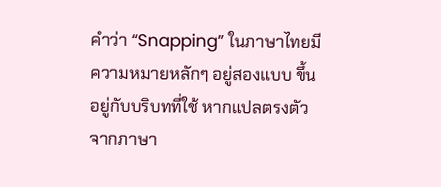คำว่า “Snapping” ในภาษาไทยมีความหมายหลักๆ อยู่สองแบบ ขึ้นอยู่กับบริบทที่ใช้ หากแปลตรงตัวจากภาษา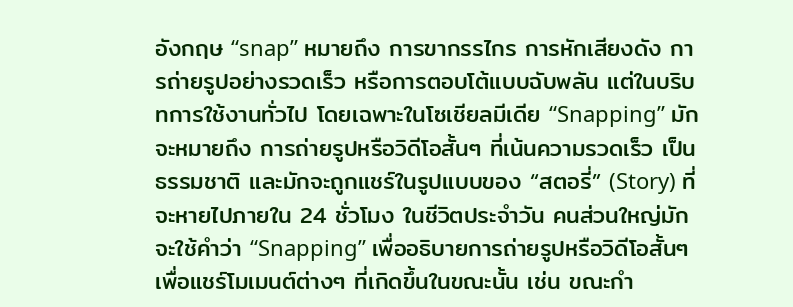อังกฤษ “snap” หมายถึง การขากรรไกร การหักเสียงดัง การถ่ายรูปอย่างรวดเร็ว หรือการตอบโต้แบบฉับพลัน แต่ในบริบทการใช้งานทั่วไป โดยเฉพาะในโซเชียลมีเดีย “Snapping” มักจะหมายถึง การถ่ายรูปหรือวิดีโอสั้นๆ ที่เน้นความรวดเร็ว เป็นธรรมชาติ และมักจะถูกแชร์ในรูปแบบของ “สตอรี่” (Story) ที่จะหายไปภายใน 24 ชั่วโมง ในชีวิตประจำวัน คนส่วนใหญ่มักจะใช้คำว่า “Snapping” เพื่ออธิบายการถ่ายรูปหรือวิดีโอสั้นๆ เพื่อแชร์โมเมนต์ต่างๆ ที่เกิดขึ้นในขณะนั้น เช่น ขณะกำ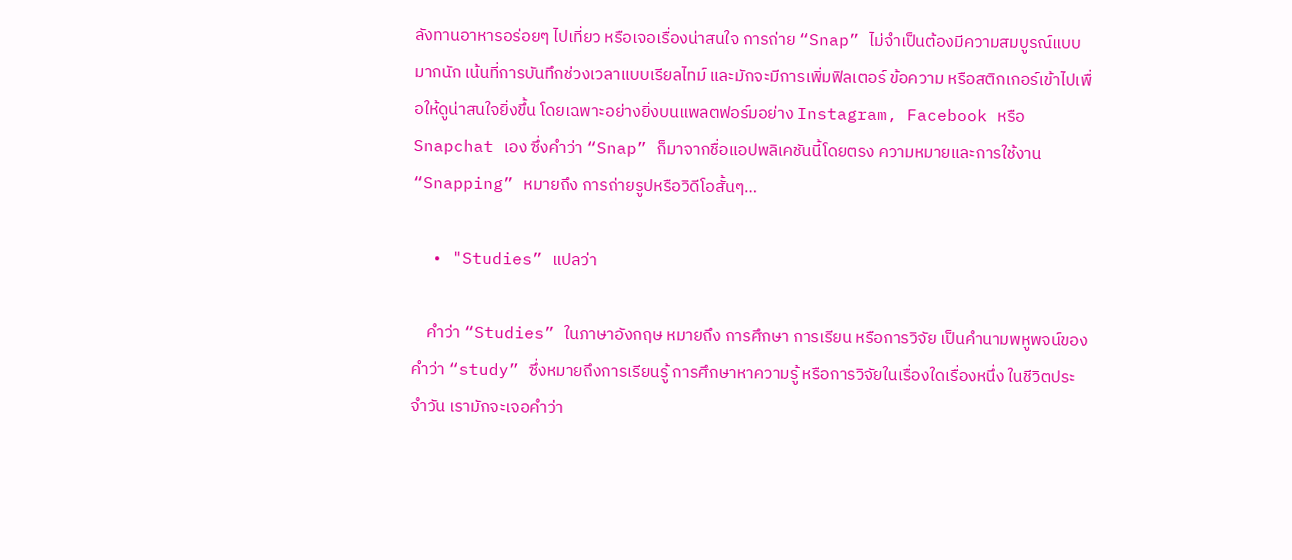ลังทานอาหารอร่อยๆ ไปเที่ยว หรือเจอเรื่องน่าสนใจ การถ่าย “Snap” ไม่จำเป็นต้องมีความสมบูรณ์แบบมากนัก เน้นที่การบันทึกช่วงเวลาแบบเรียลไทม์ และมักจะมีการเพิ่มฟิลเตอร์ ข้อความ หรือสติกเกอร์เข้าไปเพื่อให้ดูน่าสนใจยิ่งขึ้น โดยเฉพาะอย่างยิ่งบนแพลตฟอร์มอย่าง Instagram, Facebook หรือ Snapchat เอง ซึ่งคำว่า “Snap” ก็มาจากชื่อแอปพลิเคชันนี้โดยตรง ความหมายและการใช้งาน “Snapping” หมายถึง การถ่ายรูปหรือวิดีโอสั้นๆ…

  • "Studies” แปลว่า

    คำว่า “Studies” ในภาษาอังกฤษ หมายถึง การศึกษา การเรียน หรือการวิจัย เป็นคำนามพหูพจน์ของคำว่า “study” ซึ่งหมายถึงการเรียนรู้ การศึกษาหาความรู้ หรือการวิจัยในเรื่องใดเรื่องหนึ่ง ในชีวิตประจำวัน เรามักจะเจอคำว่า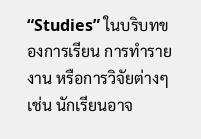“Studies” ในบริบทของการเรียน การทำรายงาน หรือการวิจัยต่างๆ เช่น นักเรียนอาจ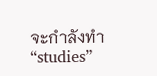จะกำลังทำ “studies”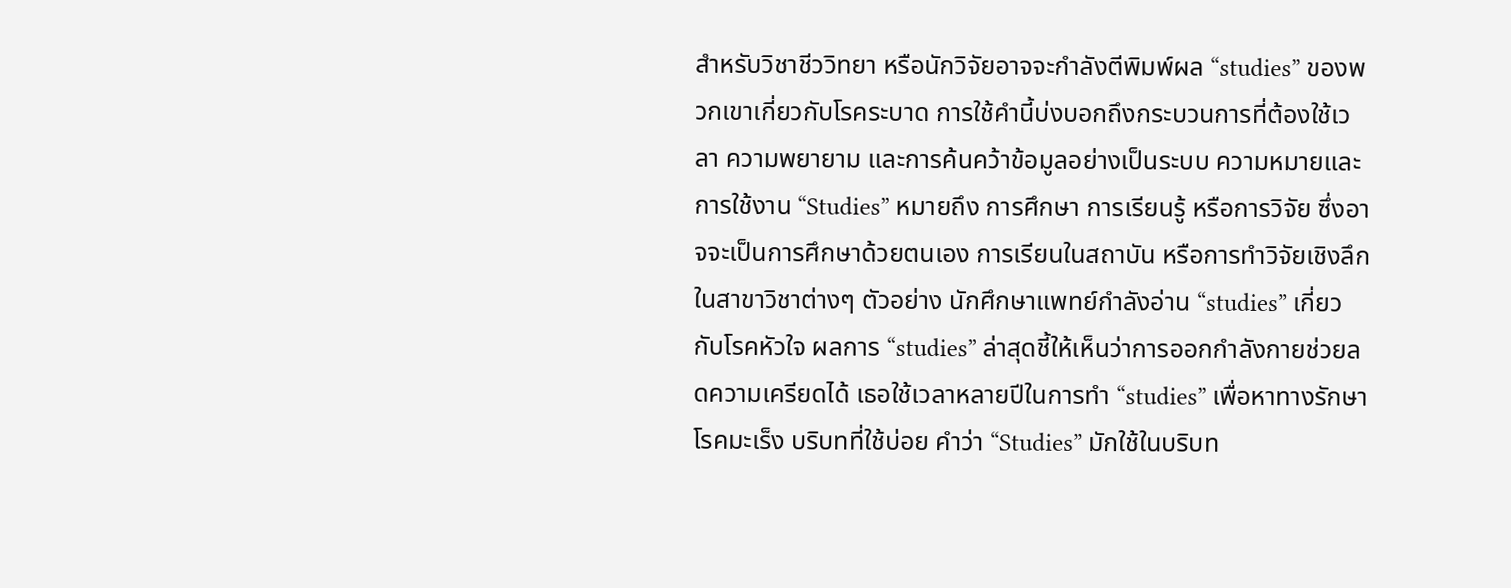สำหรับวิชาชีววิทยา หรือนักวิจัยอาจจะกำลังตีพิมพ์ผล “studies” ของพวกเขาเกี่ยวกับโรคระบาด การใช้คำนี้บ่งบอกถึงกระบวนการที่ต้องใช้เวลา ความพยายาม และการค้นคว้าข้อมูลอย่างเป็นระบบ ความหมายและการใช้งาน “Studies” หมายถึง การศึกษา การเรียนรู้ หรือการวิจัย ซึ่งอาจจะเป็นการศึกษาด้วยตนเอง การเรียนในสถาบัน หรือการทำวิจัยเชิงลึกในสาขาวิชาต่างๆ ตัวอย่าง นักศึกษาแพทย์กำลังอ่าน “studies” เกี่ยวกับโรคหัวใจ ผลการ “studies” ล่าสุดชี้ให้เห็นว่าการออกกำลังกายช่วยลดความเครียดได้ เธอใช้เวลาหลายปีในการทำ “studies” เพื่อหาทางรักษาโรคมะเร็ง บริบทที่ใช้บ่อย คำว่า “Studies” มักใช้ในบริบท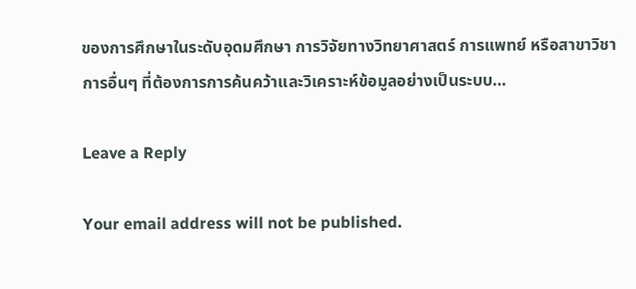ของการศึกษาในระดับอุดมศึกษา การวิจัยทางวิทยาศาสตร์ การแพทย์ หรือสาขาวิชาการอื่นๆ ที่ต้องการการค้นคว้าและวิเคราะห์ข้อมูลอย่างเป็นระบบ…

Leave a Reply

Your email address will not be published.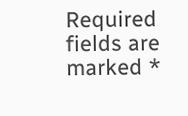Required fields are marked *